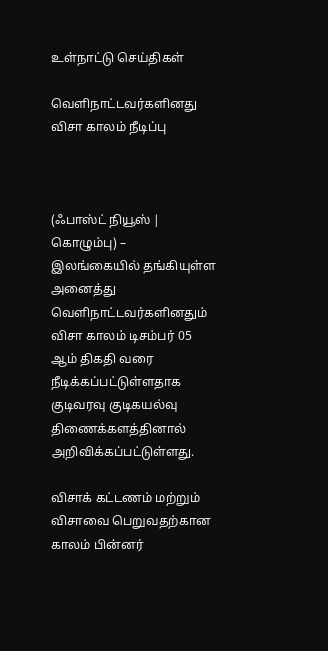உள்நாட்டு செய்திகள்

வௌிநாட்டவர்களினது விசா காலம் நீடிப்பு



(ஃபாஸ்ட் நியூஸ் | கொழும்பு) – இலங்கையில் தங்கியுள்ள அனைத்து வௌிநாட்டவர்களினதும் விசா காலம் டிசம்பர் 05 ஆம் திகதி வரை நீடிக்கப்பட்டுள்ளதாக குடிவரவு குடிகயல்வு திணைக்களத்தினால் அறிவிக்கப்பட்டுள்ளது.

விசாக் கட்டணம் மற்றும் விசாவை பெறுவதற்கான காலம் பின்னர்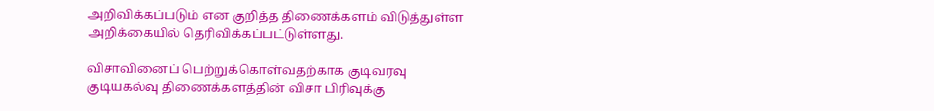அறிவிக்கப்படும் என குறித்த திணைக்களம் விடுத்துள்ள அறிக்கையில் தெரிவிக்கப்பட்டுள்ளது.

விசாவினைப் பெற்றுக்கொள்வதற்காக குடிவரவு குடியகல்வு திணைக்களத்தின் விசா பிரிவுக்கு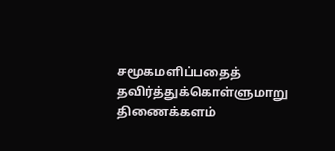சமூகமளிப்பதைத் தவிர்த்துக்கொள்ளுமாறு திணைக்களம்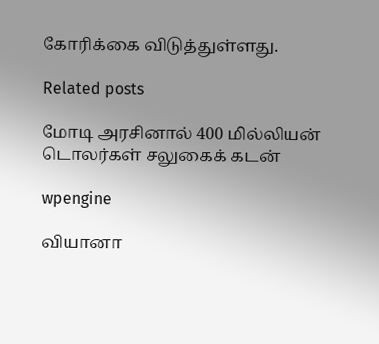கோரிக்கை விடுத்துள்ளது.

Related posts

மோடி அரசினால் 400 மில்லியன் டொலர்கள் சலுகைக் கடன்

wpengine

வியானா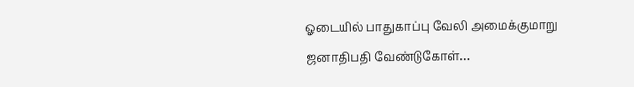ஓடையில் பாதுகாப்பு வேலி அமைக்குமாறு ஜனாதிபதி வேண்டுகோள்…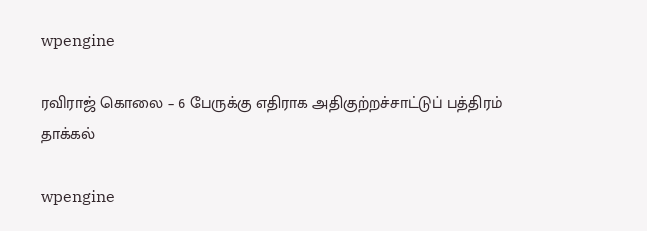wpengine

ரவிராஜ் கொலை – 6 பேருக்கு எதிராக அதிகுற்றச்சாட்டுப் பத்திரம் தாக்கல்

wpengine